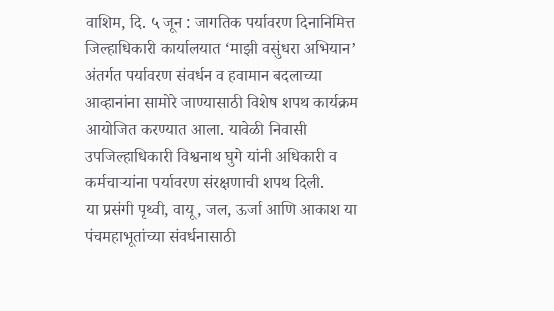वाशिम, दि. ५ जून : जागतिक पर्यावरण दिनानिमित्त जिल्हाधिकारी कार्यालयात ‘माझी वसुंधरा अभियान’ अंतर्गत पर्यावरण संवर्धन व हवामान बदलाच्या आव्हानांना सामोरे जाण्यासाठी विशेष शपथ कार्यक्रम आयोजित करण्यात आला. यावेळी निवासी उपजिल्हाधिकारी विश्वनाथ घुगे यांनी अधिकारी व कर्मचाऱ्यांना पर्यावरण संरक्षणाची शपथ दिली.
या प्रसंगी पृथ्वी, वायू, जल, ऊर्जा आणि आकाश या पंचमहाभूतांच्या संवर्धनासाठी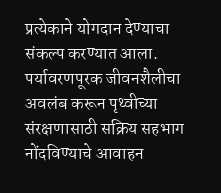प्रत्येकाने योगदान देण्याचा संकल्प करण्यात आला. पर्यावरणपूरक जीवनशैलीचा अवलंब करून पृथ्वीच्या संरक्षणासाठी सक्रिय सहभाग नोंदविण्याचे आवाहन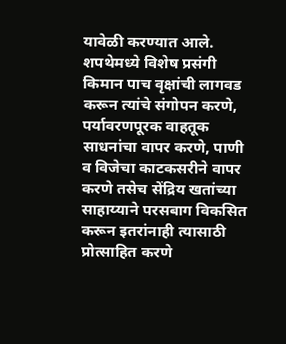यावेळी करण्यात आले.
शपथेमध्ये विशेष प्रसंगी किमान पाच वृक्षांची लागवड करून त्यांचे संगोपन करणे, पर्यावरणपूरक वाहतूक साधनांचा वापर करणे, पाणी व विजेचा काटकसरीने वापर करणे तसेच सेंद्रिय खतांच्या साहाय्याने परसबाग विकसित करून इतरांनाही त्यासाठी प्रोत्साहित करणे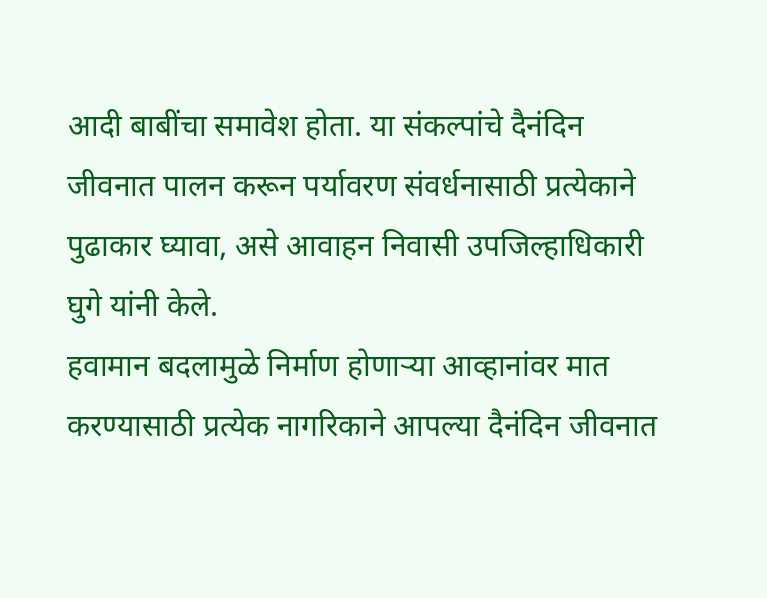आदी बाबींचा समावेश होता. या संकल्पांचे दैनंदिन जीवनात पालन करून पर्यावरण संवर्धनासाठी प्रत्येकाने पुढाकार घ्यावा, असे आवाहन निवासी उपजिल्हाधिकारी घुगे यांनी केले.
हवामान बदलामुळे निर्माण होणाऱ्या आव्हानांवर मात करण्यासाठी प्रत्येक नागरिकाने आपल्या दैनंदिन जीवनात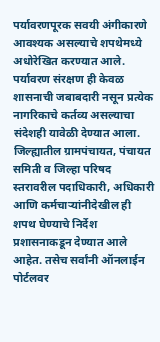पर्यावरणपूरक सवयी अंगीकारणे आवश्यक असल्याचे शपथेमध्ये अधोरेखित करण्यात आले. पर्यावरण संरक्षण ही केवळ शासनाची जबाबदारी नसून प्रत्येक नागरिकाचे कर्तव्य असल्याचा संदेशही यावेळी देण्यात आला.
जिल्ह्यातील ग्रामपंचायत, पंचायत समिती व जिल्हा परिषद स्तरावरील पदाधिकारी, अधिकारी आणि कर्मचाऱ्यांनीदेखील ही शपथ घेण्याचे निर्देश प्रशासनाकडून देण्यात आले आहेत. तसेच सर्वांनी ऑनलाईन पोर्टलवर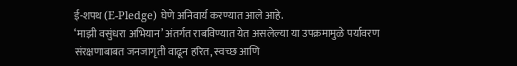ई-शपथ (E-Pledge) घेणे अनिवार्य करण्यात आले आहे.
‘माझी वसुंधरा अभियान’ अंतर्गत राबविण्यात येत असलेल्या या उपक्रमामुळे पर्यावरण संरक्षणाबाबत जनजागृती वाढून हरित, स्वच्छ आणि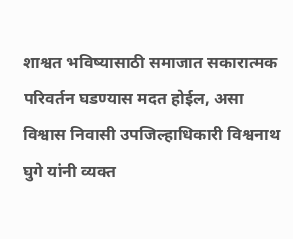शाश्वत भविष्यासाठी समाजात सकारात्मक परिवर्तन घडण्यास मदत होईल, असा विश्वास निवासी उपजिल्हाधिकारी विश्वनाथ घुगे यांनी व्यक्त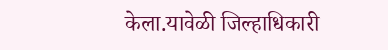केला.यावेळी जिल्हाधिकारी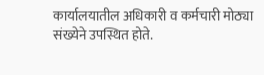कार्यालयातील अधिकारी व कर्मचारी मोठ्या संख्येने उपस्थित होते.